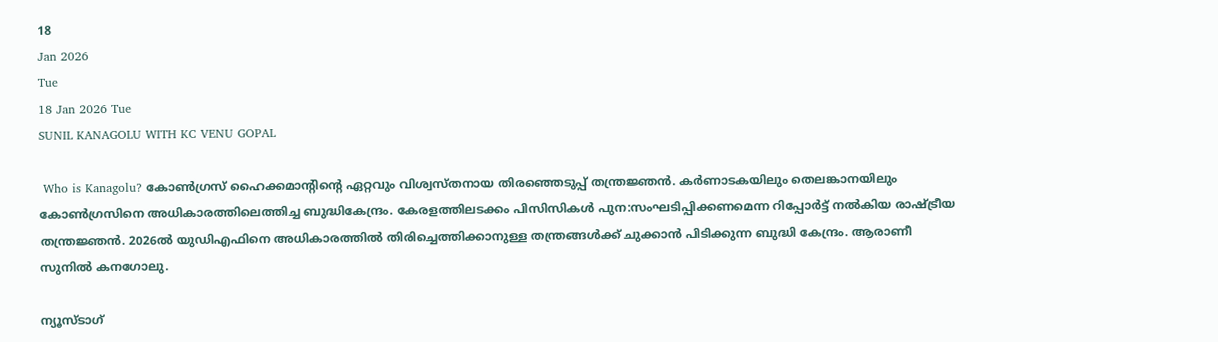18
Jan 2026
Tue
18 Jan 2026 Tue
SUNIL KANAGOLU WITH KC VENU GOPAL

 Who is Kanagolu? കോണ്‍ഗ്രസ് ഹൈക്കമാന്റിന്റെ ഏറ്റവും വിശ്വസ്തനായ തിരഞ്ഞെടുപ്പ് തന്ത്രജ്ഞന്‍. കര്‍ണാടകയിലും തെലങ്കാനയിലും കോണ്‍ഗ്രസിനെ അധികാരത്തിലെത്തിച്ച ബുദ്ധികേന്ദ്രം. കേരളത്തിലടക്കം പിസിസികള്‍ പുന:സംഘടിപ്പിക്കണമെന്ന റിപ്പോര്‍ട്ട് നല്‍കിയ രാഷ്ട്രീയ തന്ത്രജ്ഞന്‍. 2026ല്‍ യുഡിഎഫിനെ അധികാരത്തില്‍ തിരിച്ചെത്തിക്കാനുള്ള തന്ത്രങ്ങള്‍ക്ക് ചുക്കാന്‍ പിടിക്കുന്ന ബുദ്ധി കേന്ദ്രം. ആരാണീ സുനില്‍ കനഗോലു.

ന്യൂസ്ടാഗ്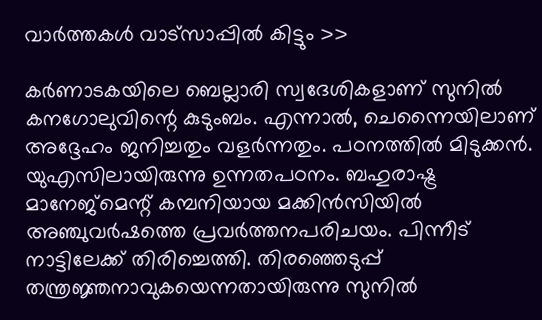വാര്‍ത്തകള്‍ വാട്‌സാപ്പില്‍ കിട്ടും >>

കര്‍ണാടകയിലെ ബെല്ലാരി സ്വദേശികളാണ് സുനില്‍ കനഗോലുവിന്റെ കുടുംബം. എന്നാല്‍, ചെന്നൈയിലാണ് അദ്ദേഹം ജനിച്ചതും വളര്‍ന്നതും. പഠനത്തില്‍ മിടുക്കന്‍. യുഎസിലായിരുന്നു ഉന്നതപഠനം. ബഹുരാഷ്ട്ര മാനേജ്‌മെന്റ് കമ്പനിയായ മക്കിന്‍സിയില്‍ അഞ്ചുവര്‍ഷത്തെ പ്രവര്‍ത്തനപരിചയം. പിന്നീട് നാട്ടിലേക്ക് തിരിച്ചെത്തി. തിരഞ്ഞെടുപ്പ് തന്ത്രജ്ഞനാവുകയെന്നതായിരുന്നു സുനില്‍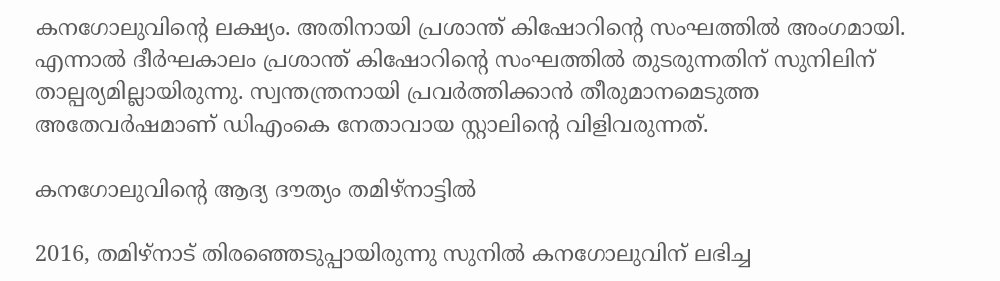കനഗോലുവിന്റെ ലക്ഷ്യം. അതിനായി പ്രശാന്ത് കിഷോറിന്റെ സംഘത്തില്‍ അംഗമായി. എന്നാല്‍ ദീര്‍ഘകാലം പ്രശാന്ത് കിഷോറിന്റെ സംഘത്തില്‍ തുടരുന്നതിന് സുനിലിന് താല്പര്യമില്ലായിരുന്നു. സ്വന്തന്ത്രനായി പ്രവര്‍ത്തിക്കാന്‍ തീരുമാനമെടുത്ത അതേവര്‍ഷമാണ് ഡിഎംകെ നേതാവായ സ്റ്റാലിന്റെ വിളിവരുന്നത്.

കനഗോലുവിന്റെ ആദ്യ ദൗത്യം തമിഴ്‌നാട്ടില്‍

2016, തമിഴ്‌നാട് തിരഞ്ഞെടുപ്പായിരുന്നു സുനില്‍ കനഗോലുവിന് ലഭിച്ച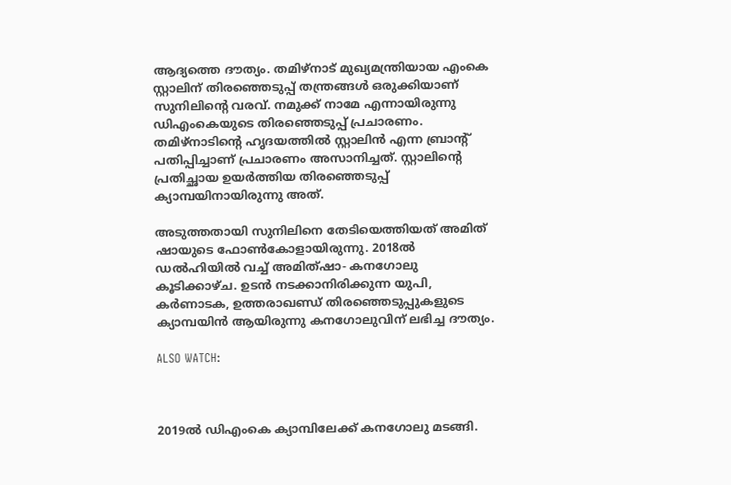ആദ്യത്തെ ദൗത്യം. തമിഴ്‌നാട് മുഖ്യമന്ത്രിയായ എംകെ സ്റ്റാലിന് തിരഞ്ഞെടുപ്പ് തന്ത്രങ്ങള്‍ ഒരുക്കിയാണ് സുനിലിന്റെ വരവ്. നമുക്ക് നാമേ എന്നായിരുന്നു ഡിഎംകെയുടെ തിരഞ്ഞെടുപ്പ് പ്രചാരണം. തമിഴ്നാടിന്റെ ഹൃദയത്തില്‍ സ്റ്റാലിന്‍ എന്ന ബ്രാന്റ് പതിപ്പിച്ചാണ് പ്രചാരണം അസാനിച്ചത്. സ്റ്റാലിന്റെ പ്രതിച്ഛായ ഉയര്‍ത്തിയ തിരഞ്ഞെടുപ്പ് ക്യാമ്പയിനായിരുന്നു അത്.

അടുത്തതായി സുനിലിനെ തേടിയെത്തിയത് അമിത് ഷായുടെ ഫോണ്‍കോളായിരുന്നു. 2018ല്‍ ഡല്‍ഹിയില്‍ വച്ച് അമിത്ഷാ- കനഗോലു കൂടിക്കാഴ്ച. ഉടന്‍ നടക്കാനിരിക്കുന്ന യുപി, കര്‍ണാടക, ഉത്തരാഖണ്ഡ് തിരഞ്ഞെടുപ്പുകളുടെ ക്യാമ്പയിന്‍ ആയിരുന്നു കനഗോലുവിന് ലഭിച്ച ദൗത്യം.

ALSO WATCH:



2019ല്‍ ഡിഎംകെ ക്യാമ്പിലേക്ക് കനഗോലു മടങ്ങി.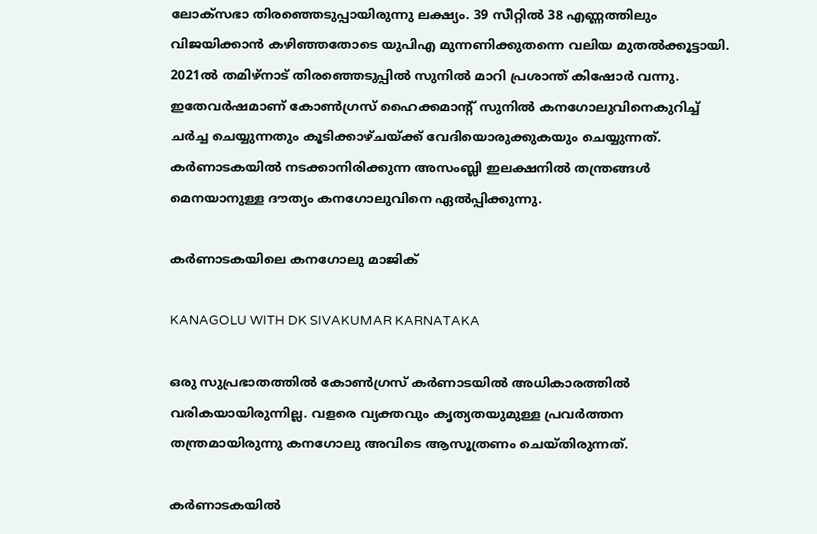ലോക്‌സഭാ തിരഞ്ഞെടുപ്പായിരുന്നു ലക്ഷ്യം. 39 സീറ്റില്‍ 38 എണ്ണത്തിലും വിജയിക്കാന്‍ കഴിഞ്ഞതോടെ യുപിഎ മുന്നണിക്കുതന്നെ വലിയ മുതല്‍ക്കൂട്ടായി. 2021ല്‍ തമിഴ്നാട് തിരഞ്ഞെടുപ്പില്‍ സുനില്‍ മാറി പ്രശാന്ത് കിഷോര്‍ വന്നു. ഇതേവര്‍ഷമാണ് കോണ്‍ഗ്രസ് ഹൈക്കമാന്റ് സുനില്‍ കനഗോലുവിനെകുറിച്ച് ചര്‍ച്ച ചെയ്യുന്നതും കൂടിക്കാഴ്ചയ്ക്ക് വേദിയൊരുക്കുകയും ചെയ്യുന്നത്. കര്‍ണാടകയില്‍ നടക്കാനിരിക്കുന്ന അസംബ്ലി ഇലക്ഷനില്‍ തന്ത്രങ്ങള്‍ മെനയാനുള്ള ദൗത്യം കനഗോലുവിനെ ഏല്‍പ്പിക്കുന്നു.

കര്‍ണാടകയിലെ കനഗോലു മാജിക്

KANAGOLU WITH DK SIVAKUMAR KARNATAKA

ഒരു സുപ്രഭാതത്തില്‍ കോണ്‍ഗ്രസ് കര്‍ണാടയില്‍ അധികാരത്തില്‍ വരികയായിരുന്നില്ല. വളരെ വ്യക്തവും കൃത്യതയുമുള്ള പ്രവര്‍ത്തന തന്ത്രമായിരുന്നു കനഗോലു അവിടെ ആസൂത്രണം ചെയ്തിരുന്നത്.

കര്‍ണാടകയില്‍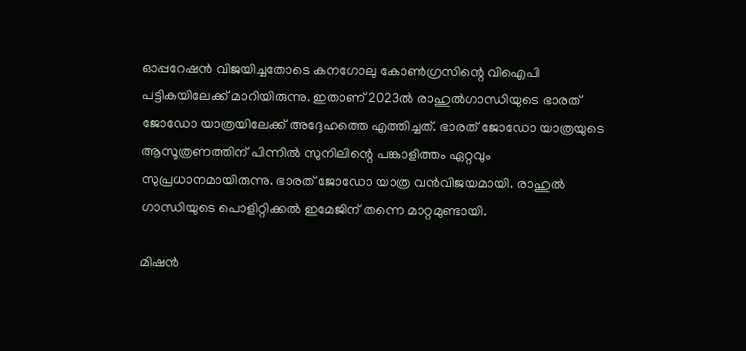ഓപ്പറേഷന്‍ വിജയിച്ചതോടെ കനഗോലു കോണ്‍ഗ്രസിന്റെ വിഐപി പട്ടികയിലേക്ക് മാറിയിരുന്നു. ഇതാണ് 2023ല്‍ രാഹുല്‍ഗാന്ധിയുടെ ഭാരത് ജോഡോ യാത്രയിലേക്ക് അദ്ദേഹത്തെ എത്തിച്ചത്. ഭാരത് ജോഡോ യാത്രയുടെ ആസൂത്രണത്തിന് പിന്നില്‍ സുനിലിന്റെ പങ്കാളിത്തം ഏറ്റവും സുപ്രധാനമായിരുന്നു. ഭാരത് ജോഡോ യാത്ര വന്‍വിജയമായി. രാഹുല്‍ ഗാന്ധിയുടെ പൊളിറ്റിക്കല്‍ ഇമേജിന് തന്നെ മാറ്റമുണ്ടായി.

മിഷന്‍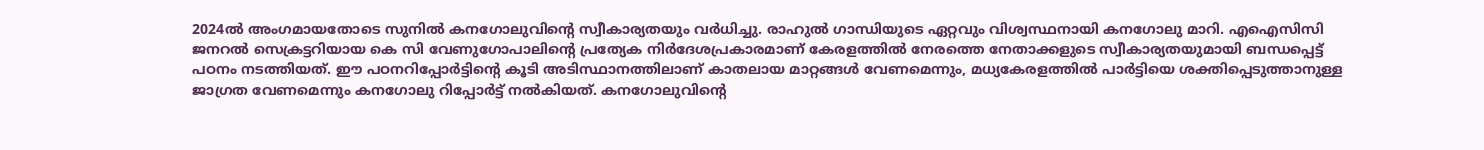2024ല്‍ അംഗമായതോടെ സുനില്‍ കനഗോലുവിന്റെ സ്വീകാര്യതയും വര്‍ധിച്ചു. രാഹുല്‍ ഗാന്ധിയുടെ ഏറ്റവും വിശ്വസ്ഥനായി കനഗോലു മാറി. എഐസിസി ജനറല്‍ സെക്രട്ടറിയായ കെ സി വേണുഗോപാലിന്റെ പ്രത്യേക നിര്‍ദേശപ്രകാരമാണ് കേരളത്തില്‍ നേരത്തെ നേതാക്കളുടെ സ്വീകാര്യതയുമായി ബന്ധപ്പെട്ട് പഠനം നടത്തിയത്. ഈ പഠനറിപ്പോര്‍ട്ടിന്റെ കൂടി അടിസ്ഥാനത്തിലാണ് കാതലായ മാറ്റങ്ങള്‍ വേണമെന്നും, മധ്യകേരളത്തില്‍ പാര്‍ട്ടിയെ ശക്തിപ്പെടുത്താനുള്ള ജാഗ്രത വേണമെന്നും കനഗോലു റിപ്പോര്‍ട്ട് നല്‍കിയത്. കനഗോലുവിന്റെ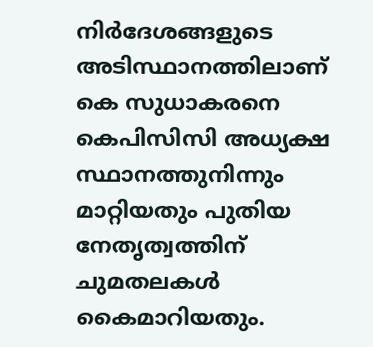നിര്‍ദേശങ്ങളുടെ അടിസ്ഥാനത്തിലാണ് കെ സുധാകരനെ കെപിസിസി അധ്യക്ഷ സ്ഥാനത്തുനിന്നും മാറ്റിയതും പുതിയ നേതൃത്വത്തിന് ചുമതലകള്‍ കൈമാറിയതും.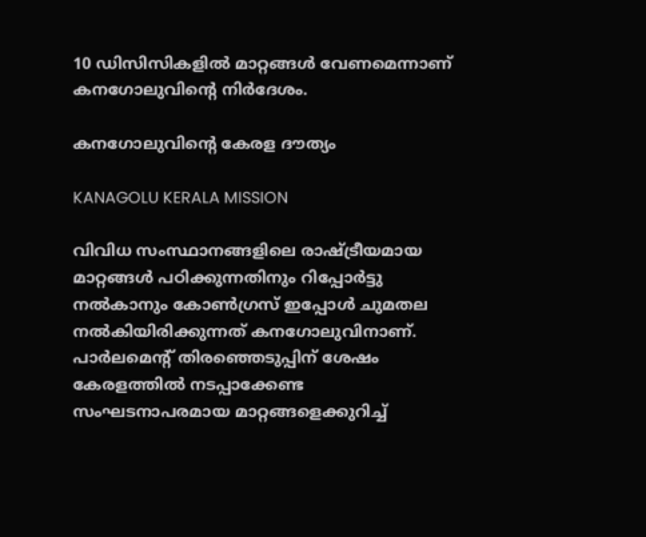10 ഡിസിസികളില്‍ മാറ്റങ്ങള്‍ വേണമെന്നാണ് കനഗോലുവിന്റെ നിര്‍ദേശം.

കനഗോലുവിന്റെ കേരള ദൗത്യം

KANAGOLU KERALA MISSION

വിവിധ സംസ്ഥാനങ്ങളിലെ രാഷ്ട്രീയമായ മാറ്റങ്ങള്‍ പഠിക്കുന്നതിനും റിപ്പോര്‍ട്ടു നല്‍കാനും കോണ്‍ഗ്രസ് ഇപ്പോള്‍ ചുമതല നല്‍കിയിരിക്കുന്നത് കനഗോലുവിനാണ്. പാര്‍ലമെന്റ് തിരഞ്ഞെടുപ്പിന് ശേഷം കേരളത്തില്‍ നടപ്പാക്കേണ്ട സംഘടനാപരമായ മാറ്റങ്ങളെക്കുറിച്ച്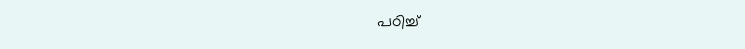പഠിച്ച്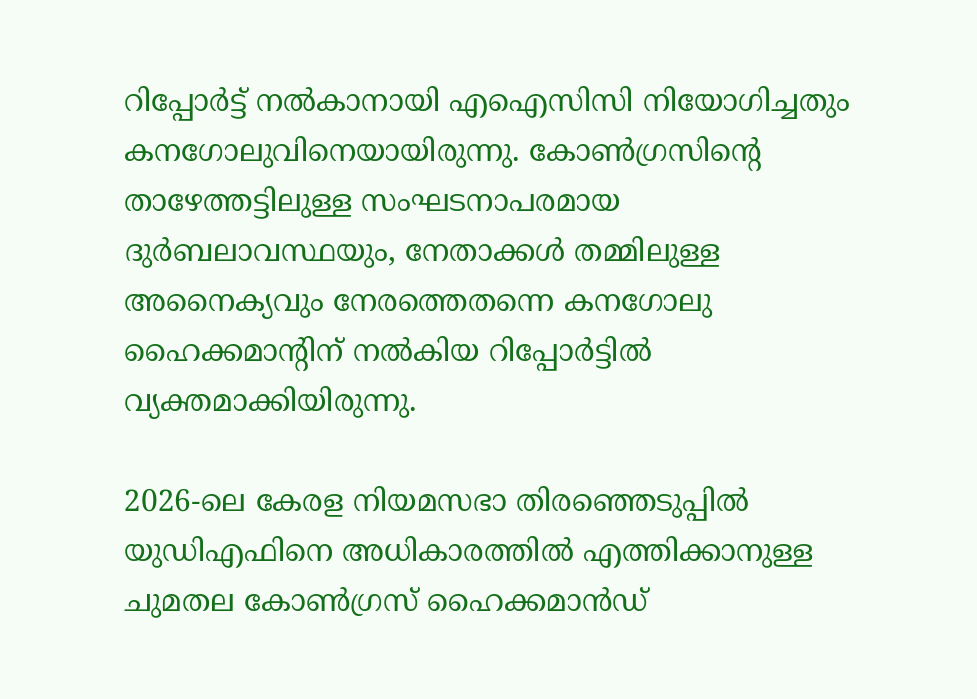റിപ്പോര്‍ട്ട് നല്‍കാനായി എഐസിസി നിയോഗിച്ചതും കനഗോലുവിനെയായിരുന്നു. കോണ്‍ഗ്രസിന്റെ താഴേത്തട്ടിലുള്ള സംഘടനാപരമായ ദുര്‍ബലാവസ്ഥയും, നേതാക്കള്‍ തമ്മിലുള്ള അനൈക്യവും നേരത്തെതന്നെ കനഗോലു ഹൈക്കമാന്റിന് നല്‍കിയ റിപ്പോര്‍ട്ടില്‍ വ്യക്തമാക്കിയിരുന്നു.

2026-ലെ കേരള നിയമസഭാ തിരഞ്ഞെടുപ്പില്‍ യുഡിഎഫിനെ അധികാരത്തില്‍ എത്തിക്കാനുള്ള ചുമതല കോണ്‍ഗ്രസ് ഹൈക്കമാന്‍ഡ്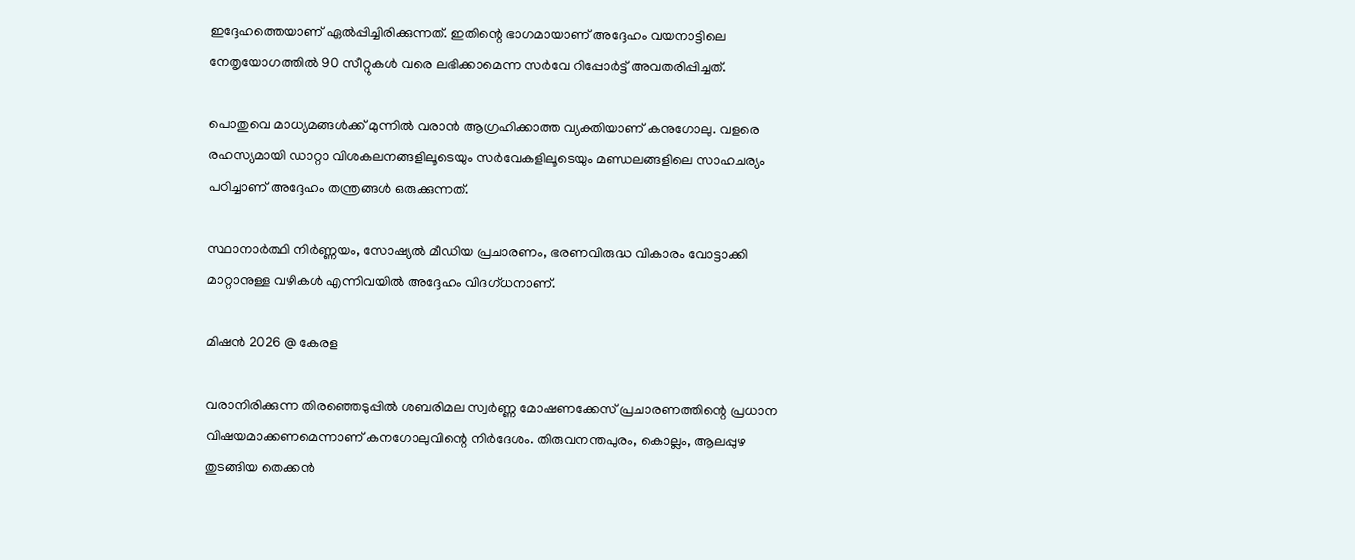ഇദ്ദേഹത്തെയാണ് ഏല്‍പ്പിച്ചിരിക്കുന്നത്. ഇതിന്റെ ഭാഗമായാണ് അദ്ദേഹം വയനാട്ടിലെ നേതൃയോഗത്തില്‍ 90 സീറ്റുകള്‍ വരെ ലഭിക്കാമെന്ന സര്‍വേ റിപ്പോര്‍ട്ട് അവതരിപ്പിച്ചത്.

പൊതുവെ മാധ്യമങ്ങള്‍ക്ക് മുന്നില്‍ വരാന്‍ ആഗ്രഹിക്കാത്ത വ്യക്തിയാണ് കനുഗോലു. വളരെ രഹസ്യമായി ഡാറ്റാ വിശകലനങ്ങളിലൂടെയും സര്‍വേകളിലൂടെയും മണ്ഡലങ്ങളിലെ സാഹചര്യം പഠിച്ചാണ് അദ്ദേഹം തന്ത്രങ്ങള്‍ ഒരുക്കുന്നത്.

സ്ഥാനാര്‍ത്ഥി നിര്‍ണ്ണയം, സോഷ്യല്‍ മീഡിയ പ്രചാരണം, ഭരണവിരുദ്ധ വികാരം വോട്ടാക്കി മാറ്റാനുള്ള വഴികള്‍ എന്നിവയില്‍ അദ്ദേഹം വിദഗ്ധനാണ്.

മിഷന്‍ 2026 @ കേരള

വരാനിരിക്കുന്ന തിരഞ്ഞെടുപ്പില്‍ ശബരിമല സ്വര്‍ണ്ണ മോഷണക്കേസ് പ്രചാരണത്തിന്റെ പ്രധാന വിഷയമാക്കണമെന്നാണ് കനഗോലുവിന്റെ നിര്‍ദേശം. തിരുവനന്തപുരം, കൊല്ലം, ആലപ്പുഴ തുടങ്ങിയ തെക്കന്‍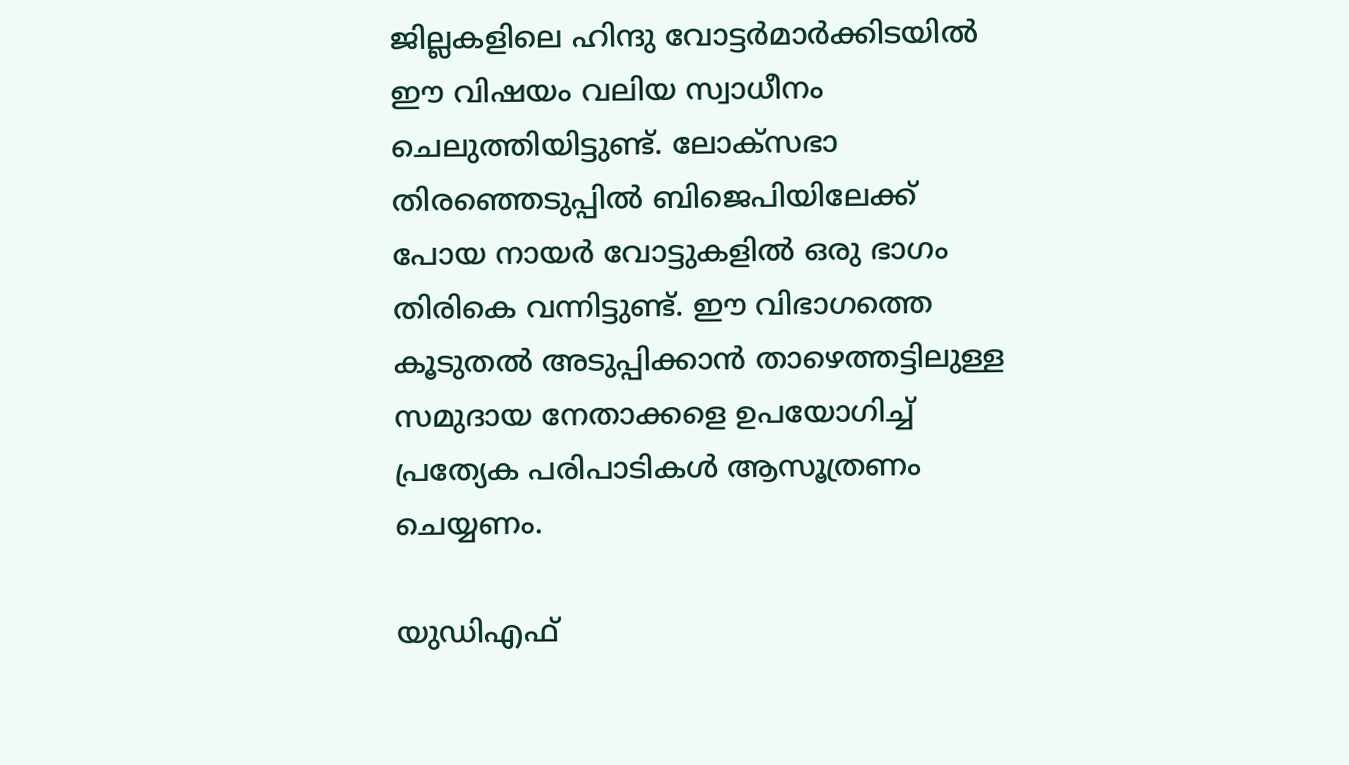ജില്ലകളിലെ ഹിന്ദു വോട്ടര്‍മാര്‍ക്കിടയില്‍ ഈ വിഷയം വലിയ സ്വാധീനം ചെലുത്തിയിട്ടുണ്ട്. ലോക്‌സഭാ തിരഞ്ഞെടുപ്പില്‍ ബിജെപിയിലേക്ക് പോയ നായര്‍ വോട്ടുകളില്‍ ഒരു ഭാഗം തിരികെ വന്നിട്ടുണ്ട്. ഈ വിഭാഗത്തെ കൂടുതല്‍ അടുപ്പിക്കാന്‍ താഴെത്തട്ടിലുള്ള സമുദായ നേതാക്കളെ ഉപയോഗിച്ച് പ്രത്യേക പരിപാടികള്‍ ആസൂത്രണം ചെയ്യണം.

യുഡിഎഫ്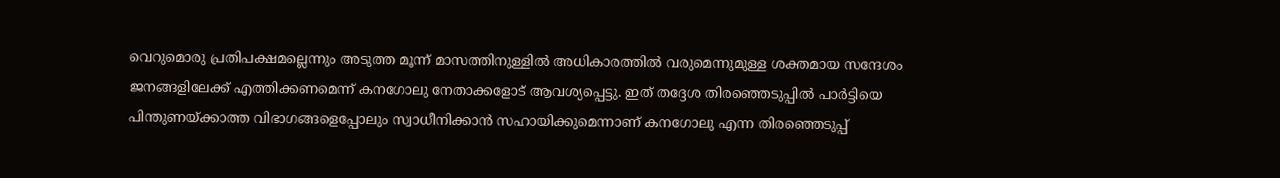വെറുമൊരു പ്രതിപക്ഷമല്ലെന്നും അടുത്ത മൂന്ന് മാസത്തിനുള്ളില്‍ അധികാരത്തില്‍ വരുമെന്നുമുള്ള ശക്തമായ സന്ദേശം ജനങ്ങളിലേക്ക് എത്തിക്കണമെന്ന് കനഗോലു നേതാക്കളോട് ആവശ്യപ്പെട്ടു. ഇത് തദ്ദേശ തിരഞ്ഞെടുപ്പില്‍ പാര്‍ട്ടിയെ പിന്തുണയ്ക്കാത്ത വിഭാഗങ്ങളെപ്പോലും സ്വാധീനിക്കാന്‍ സഹായിക്കുമെന്നാണ് കനഗോലു എന്ന തിരഞ്ഞെടുപ്പ്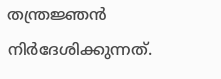തന്ത്രജ്ഞന്‍ നിര്‍ദേശിക്കുന്നത്.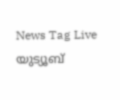News Tag Live യുട്യൂബ്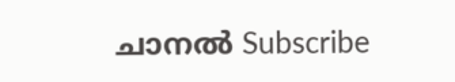ചാനല്‍ Subscribe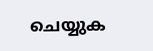ചെയ്യുക